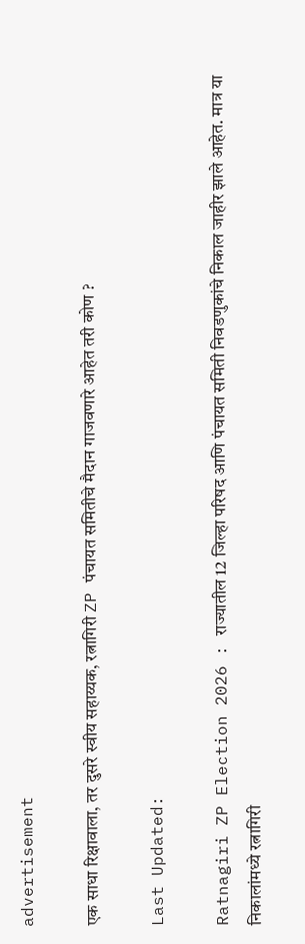advertisement

एक साधा रिक्षावाला, तर दुसरे स्वीय सहाय्यक, रत्नागिरी ZP पंचायत समितीचे मैदान गाजवणारे आहेत तरी कोण ?

Last Updated:

Ratnagiri ZP Election 2026 : राज्यातील 12 जिल्हा परिषद आणि पंचायत समिती निवडणुकांचे निकाल जाहीर झाले आहेत. मात्र या निकालांमध्ये रत्नागिरी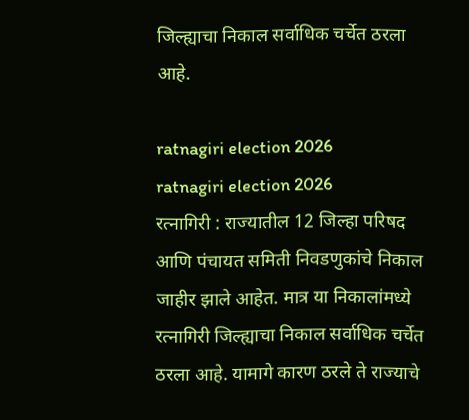जिल्ह्याचा निकाल सर्वाधिक चर्चेत ठरला आहे.

ratnagiri election 2026
ratnagiri election 2026
रत्नागिरी : राज्यातील 12 जिल्हा परिषद आणि पंचायत समिती निवडणुकांचे निकाल जाहीर झाले आहेत. मात्र या निकालांमध्ये रत्नागिरी जिल्ह्याचा निकाल सर्वाधिक चर्चेत ठरला आहे. यामागे कारण ठरले ते राज्याचे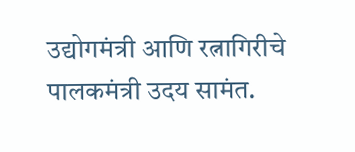उद्योगमंत्री आणि रत्नागिरीचे पालकमंत्री उदय सामंत.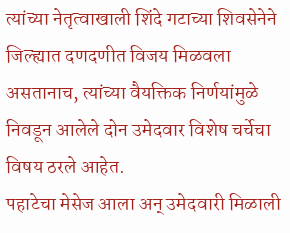त्यांच्या नेतृत्वाखाली शिंदे गटाच्या शिवसेनेने जिल्ह्यात दणदणीत विजय मिळवला असतानाच, त्यांच्या वैयक्तिक निर्णयांमुळे निवडून आलेले दोन उमेदवार विशेष चर्चेचा विषय ठरले आहेत.
पहाटेचा मेसेज आला अन् उमेदवारी मिळाली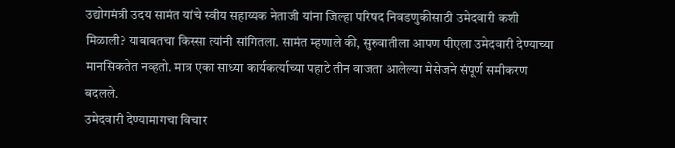उद्योगमंत्री उदय सामंत यांचे स्वीय सहाय्यक नेताजी यांना जिल्हा परिषद निवडणुकीसाठी उमेदवारी कशी मिळाली? याबाबतचा किस्सा त्यांनी सांगितला. सामंत म्हणाले की, सुरुवातीला आपण पीएला उमेदवारी देण्याच्या मानसिकतेत नव्हतो. मात्र एका साध्या कार्यकर्त्याच्या पहाटे तीन वाजता आलेल्या मेसेजने संपूर्ण समीकरण बदलले.
उमेदवारी देण्यामागचा विचार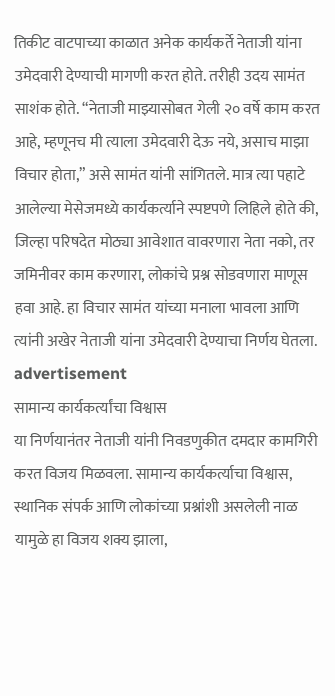तिकीट वाटपाच्या काळात अनेक कार्यकर्ते नेताजी यांना उमेदवारी देण्याची मागणी करत होते. तरीही उदय सामंत साशंक होते. “नेताजी माझ्यासोबत गेली २० वर्षे काम करत आहे, म्हणूनच मी त्याला उमेदवारी देऊ नये, असाच माझा विचार होता,” असे सामंत यांनी सांगितले. मात्र त्या पहाटे आलेल्या मेसेजमध्ये कार्यकर्त्याने स्पष्टपणे लिहिले होते की, जिल्हा परिषदेत मोठ्या आवेशात वावरणारा नेता नको, तर जमिनीवर काम करणारा, लोकांचे प्रश्न सोडवणारा माणूस हवा आहे. हा विचार सामंत यांच्या मनाला भावला आणि त्यांनी अखेर नेताजी यांना उमेदवारी देण्याचा निर्णय घेतला.
advertisement
सामान्य कार्यकर्त्यांचा विश्वास
या निर्णयानंतर नेताजी यांनी निवडणुकीत दमदार कामगिरी करत विजय मिळवला. सामान्य कार्यकर्त्याचा विश्वास, स्थानिक संपर्क आणि लोकांच्या प्रश्नांशी असलेली नाळ यामुळे हा विजय शक्य झाला,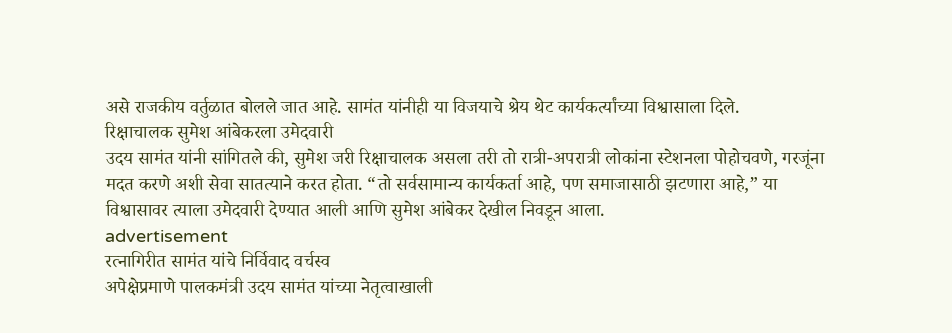असे राजकीय वर्तुळात बोलले जात आहे. सामंत यांनीही या विजयाचे श्रेय थेट कार्यकर्त्यांच्या विश्वासाला दिले.
रिक्षाचालक सुमेश आंबेकरला उमेदवारी
उदय सामंत यांनी सांगितले की, सुमेश जरी रिक्षाचालक असला तरी तो रात्री-अपरात्री लोकांना स्टेशनला पोहोचवणे, गरजूंना मदत करणे अशी सेवा सातत्याने करत होता. “तो सर्वसामान्य कार्यकर्ता आहे, पण समाजासाठी झटणारा आहे,” या विश्वासावर त्याला उमेदवारी देण्यात आली आणि सुमेश आंबेकर देखील निवडून आला.
advertisement
रत्नागिरीत सामंत यांचे निर्विवाद वर्चस्व
अपेक्षेप्रमाणे पालकमंत्री उदय सामंत यांच्या नेतृत्वाखाली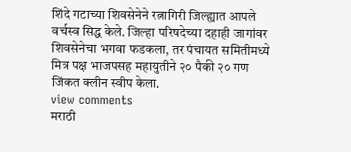शिंदे गटाच्या शिवसेनेने रत्नागिरी जिल्ह्यात आपले वर्चस्व सिद्ध केले. जिल्हा परिषदेच्या दहाही जागांवर शिवसेनेचा भगवा फडकला, तर पंचायत समितीमध्ये मित्र पक्ष भाजपसह महायुतीने २० पैकी २० गण जिंकत क्लीन स्वीप केला.
view comments
मराठी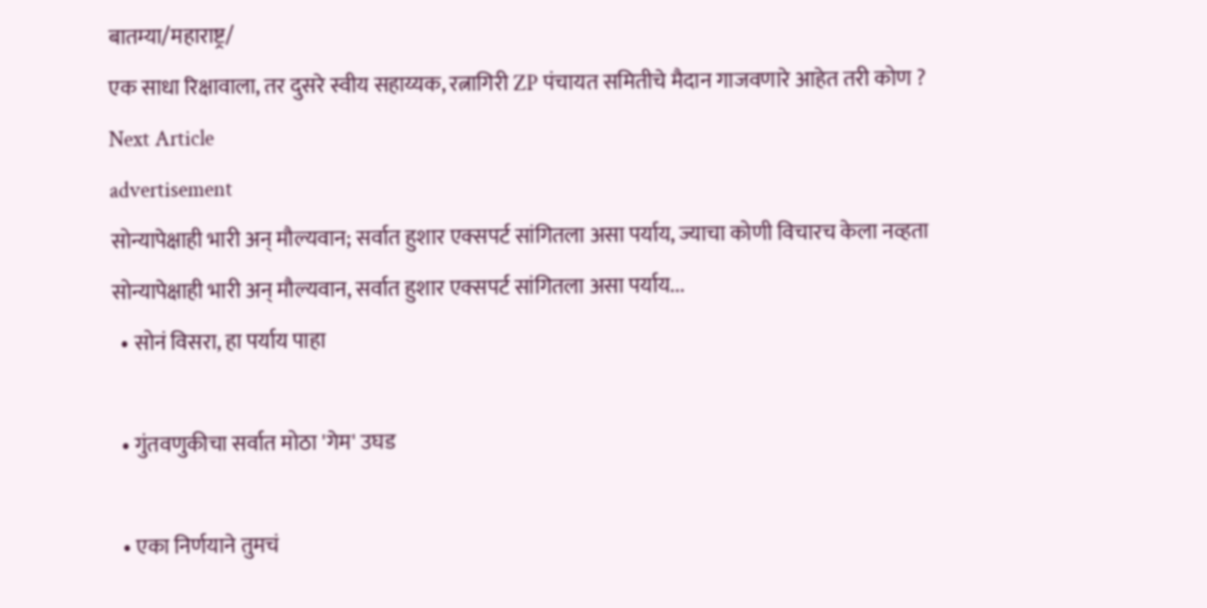बातम्या/महाराष्ट्र/
एक साधा रिक्षावाला, तर दुसरे स्वीय सहाय्यक, रत्नागिरी ZP पंचायत समितीचे मैदान गाजवणारे आहेत तरी कोण ?
Next Article
advertisement
सोन्यापेक्षाही भारी अन् मौल्यवान; सर्वात हुशार एक्सपर्ट सांगितला असा पर्याय, ज्याचा कोणी विचारच केला नव्हता
सोन्यापेक्षाही भारी अन् मौल्यवान, सर्वात हुशार एक्सपर्ट सांगितला असा पर्याय...
  • सोनं विसरा, हा पर्याय पाहा

  • गुंतवणुकीचा सर्वात मोठा 'गेम' उघड

  • एका निर्णयाने तुमचं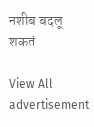नशीब बदलू शकतं

View All
advertisement